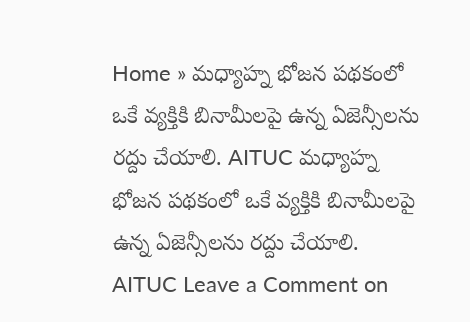Home » మధ్యాహ్న భోజన పథకంలో ఒకే వ్యక్తికి బినామీలపై ఉన్న ఏజెన్సీలను రద్దు చేయాలి. AITUC మధ్యాహ్న భోజన పథకంలో ఒకే వ్యక్తికి బినామీలపై ఉన్న ఏజెన్సీలను రద్దు చేయాలి. AITUC Leave a Comment on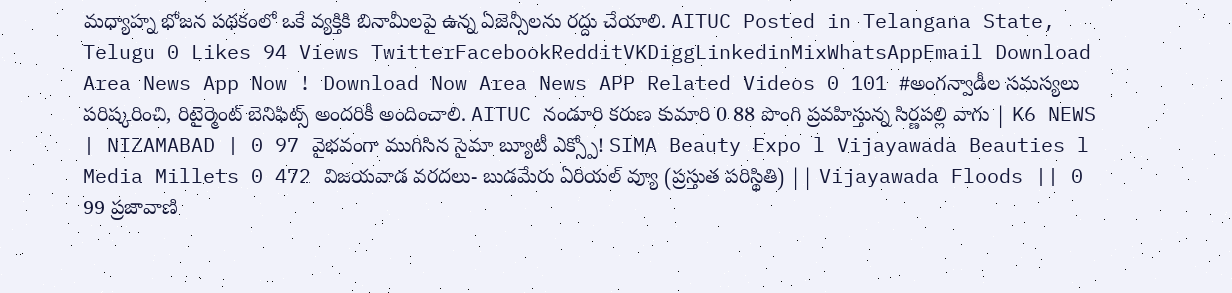మధ్యాహ్న భోజన పథకంలో ఒకే వ్యక్తికి బినామీలపై ఉన్న ఏజెన్సీలను రద్దు చేయాలి. AITUC Posted in Telangana State, Telugu 0 Likes 94 Views TwitterFacebookRedditVKDiggLinkedinMixWhatsAppEmail Download Area News App Now ! Download Now Area News APP Related Videos 0 101 #అంగన్వాడీల సమస్యలు పరిష్కరించి, రిటైర్మెంట్ బెనిఫిట్స్ అందరికీ అందించాలి. AITUC నండూరి కరుణ కుమారి 0 88 పొంగి ప్రవహిస్తున్న సిర్ణపల్లి వాగు | K6 NEWS | NIZAMABAD | 0 97 వైభవంగా ముగిసిన సైమా బ్యూటీ ఎక్స్పో! SIMA Beauty Expo l Vijayawada Beauties l Media Millets 0 472 విజయవాడ వరదలు- బుడమేరు ఏరియల్ వ్యూ (ప్రస్తుత పరిస్థితి) || Vijayawada Floods || 0 99 ప్రజావాణి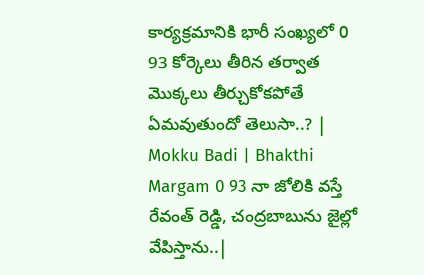కార్యక్రమానికి భారీ సంఖ్యలో 0 93 కోర్కెలు తీరిన తర్వాత మొక్కలు తీర్చుకోకపోతే ఏమవుతుందో తెలుసా..? | Mokku Badi | Bhakthi Margam 0 93 నా జోలికి వస్తే రేవంత్ రెడ్డి, చంద్రబాబును జైల్లో వేపిస్తాను..|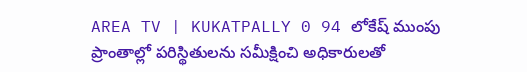AREA TV | KUKATPALLY 0 94 లోకేష్ ముంపు ప్రాంతాల్లో పరిస్థితులను సమీక్షించి అధికారులతో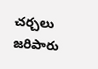చర్చలు జరిపారు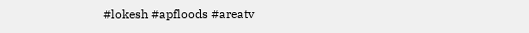#lokesh #apfloods #areatv